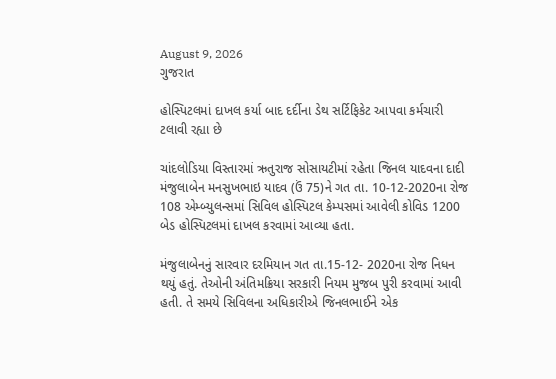August 9, 2026
ગુજરાત

હોસ્‍પિટલમાં દાખલ કર્યા બાદ દર્દીના ડેથ સર્ટિફિકેટ આપવા કર્મચારી ટલાવી રહ્યા છે

ચાંદલોડિયા વિસ્તારમાં ઋતુરાજ સોસાયટીમાં રહેતા જિનલ યાદવના દાદી મંજુલાબેન મનસુખભાઇ યાદવ (ઉં 75)ને ગત તા. 10-12-2020ના રોજ 108 એમ્બ્યુલન્સમાં સિવિલ હોસ્પિટલ કેમ્પસમાં આવેલી કોવિડ 1200 બેડ હોસ્પિટલમાં દાખલ કરવામાં આવ્યા હતા.

મંજુલાબેનનું સારવાર દરમિયાન ગત તા.15-12- 2020ના રોજ નિધન થયું હતું. તેઓની અંતિમક્રિયા સરકારી નિયમ મુજબ પુરી કરવામાં આવી હતી. તે સમયે સિવિલના અધિકારીએ જિનલભાઈને એક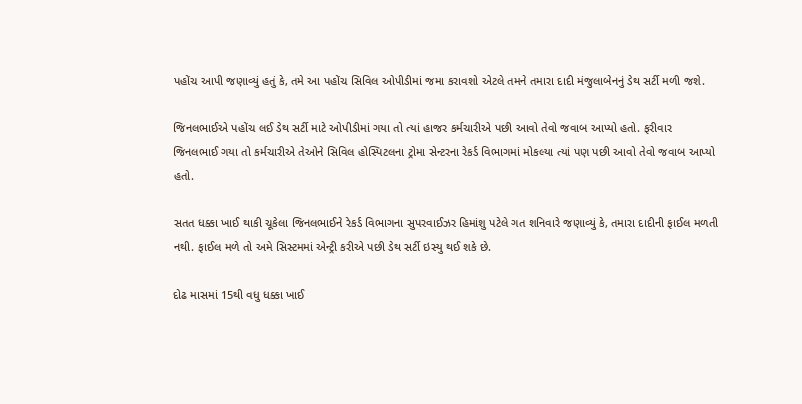પહોંચ આપી જણાવ્યું હતું કે, તમે આ પહોંચ સિવિલ ઓપીડીમાં જમા કરાવશો એટલે તમને તમારા દાદી મંજુલાબેનનું ડેથ સર્ટી મળી જશે.

જિનલભાઈએ પહોંચ લઈ ડેથ સર્ટી માટે ઓપીડીમાં ગયા તો ત્યાં હાજર કર્મચારીએ પછી આવો તેવો જવાબ આપ્યો હતો. ફરીવાર જિનલભાઈ ગયા તો કર્મચારીએ તેઓને સિવિલ હોસ્પિટલના ટ્રોમા સેન્ટરના રેકર્ડ વિભાગમાં મોકલ્યા ત્યાં પણ પછી આવો તેવો જવાબ આપ્યો હતો.

સતત ધક્કા ખાઈ થાકી ચૂકેલા જિનલભાઈને રેકર્ડ વિભાગના સુપરવાઈઝર હિમાંશુ પટેલે ગત શનિવારે જણાવ્યું કે, તમારા દાદીની ફાઈલ મળતી નથી. ફાઈલ મળે તો અમે સિસ્ટમમાં એન્ટ્રી કરીએ પછી ડેથ સર્ટી ઇસ્યુ થઈ શકે છે.

દોઢ માસમાં 15થી વધુ ધક્કા ખાઈ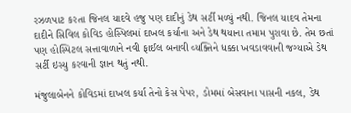રઝળપાટ કરતા જિનલ યાદવે હજુ પણ દાદીનું ડેથ સર્ટી મળ્યું નથી. જિનલ યાદવ તેમના દાદીને સિવિલ કોવિડ હોસ્પિલમાં દાખલ કર્યાના અને ડેથ થયાના તમામ પુરાવા છે. તેમ છતાં પણ હોસ્પિટલ સત્તાવાળાને નવી ફાઈલ બનાવી વ્યક્તિને ધક્કા ખવડાવવાની જગ્યાએ ડેથ સર્ટી ઇસ્યુ કરવાની જ્ઞાન થતું નથી.

મંજુલાબેનને કોવિડમાં દાખલ કર્યા તેનો કેસ પેપર, ડોમમાં બેસવાના પાસની નકલ, ડેથ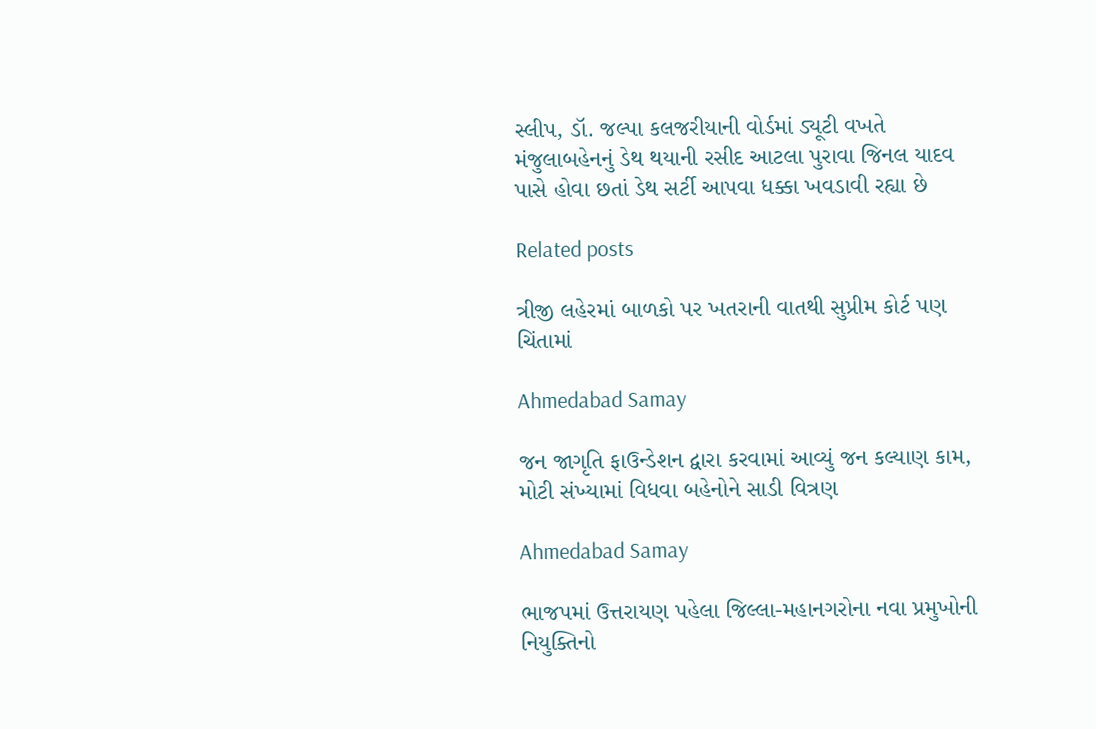સ્લીપ, ડૉ. જલ્પા કલજરીયાની વોર્ડમાં ડ્યૂટી વખતે મંજુલાબહેનનું ડેથ થયાની રસીદ આટલા પુરાવા જિનલ યાદવ પાસે હોવા છતાં ડેથ સર્ટી આપવા ધક્કા ખવડાવી રહ્યા છે

Related posts

ત્રીજી લહેરમાં બાળકો પર ખતરાની વાતથી સુપ્રીમ કોર્ટ પણ ચિંતામાં

Ahmedabad Samay

જન જાગૃતિ ફાઉન્ડેશન દ્વારા કરવામાં આવ્યું જન કલ્યાણ કામ, મોટી સંખ્યામાં વિધવા બહેનોને સાડી વિત્રણ

Ahmedabad Samay

ભાજપમાં ઉત્તરાયણ પહેલા જિલ્લા-મહાનગરોના નવા પ્રમુખોની નિયુક્તિનો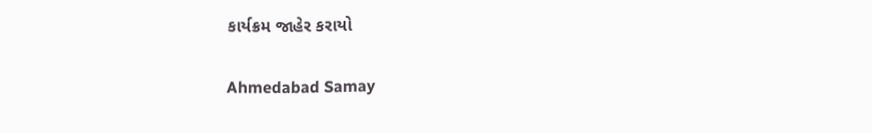કાર્યક્રમ જાહેર કરાયો

Ahmedabad Samay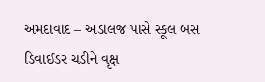અમદાવાદ – અડાલજ પાસે સ્કૂલ બસ ડિવાઈડર ચડીને વૃક્ષ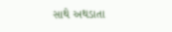સાથે અથડાતા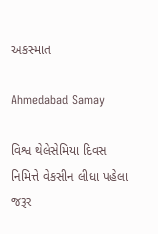અકસ્માત

Ahmedabad Samay

વિશ્વ થેલેસેમિયા દિવસ નિમિત્તે વેકસીન લીધા પહેલા જરૂર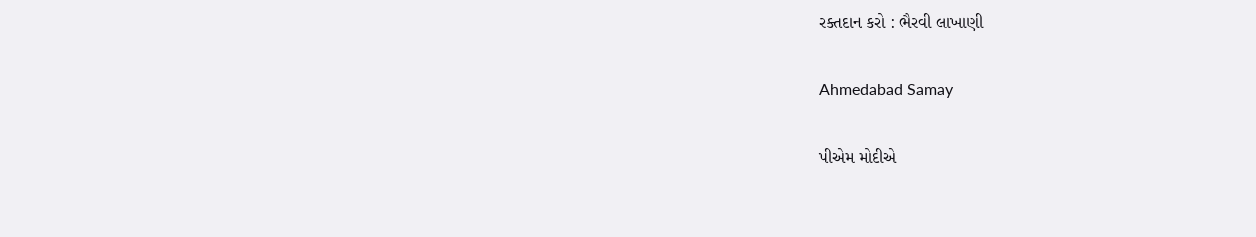રક્તદાન કરો : ભૈરવી લાખાણી

Ahmedabad Samay

પીએમ મોદીએ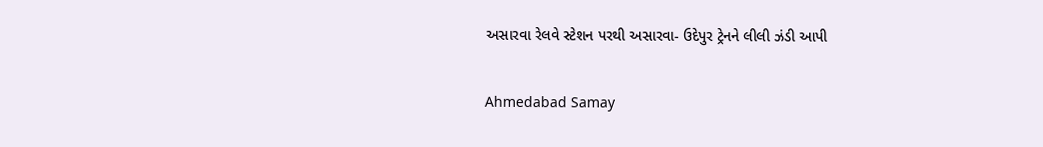અસારવા રેલવે સ્ટેશન પરથી અસારવા- ઉદેપુર ટ્રેનને લીલી ઝંડી આપી

Ahmedabad Samay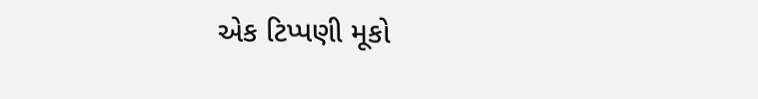એક ટિપ્પણી મૂકો